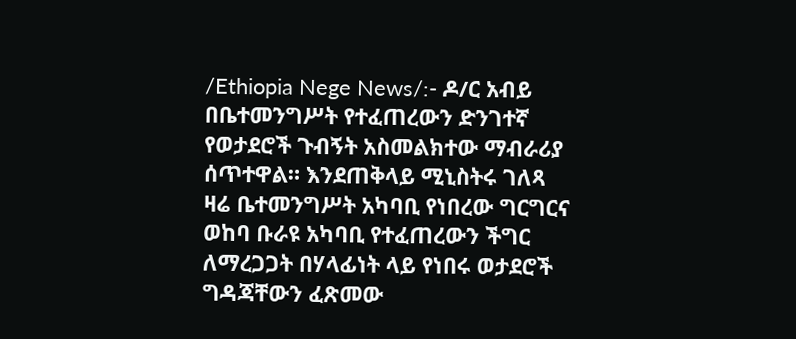/Ethiopia Nege News/:- ዶ/ር አብይ በቤተመንግሥት የተፈጠረውን ድንገተኛ የወታደሮች ጉብኝት አስመልክተው ማብራሪያ ሰጥተዋል። እንደጠቅላይ ሚኒስትሩ ገለጻ ዛሬ ቤተመንግሥት አካባቢ የነበረው ግርግርና ወከባ ቡራዩ አካባቢ የተፈጠረውን ችግር ለማረጋጋት በሃላፊነት ላይ የነበሩ ወታደሮች ግዳጃቸውን ፈጽመው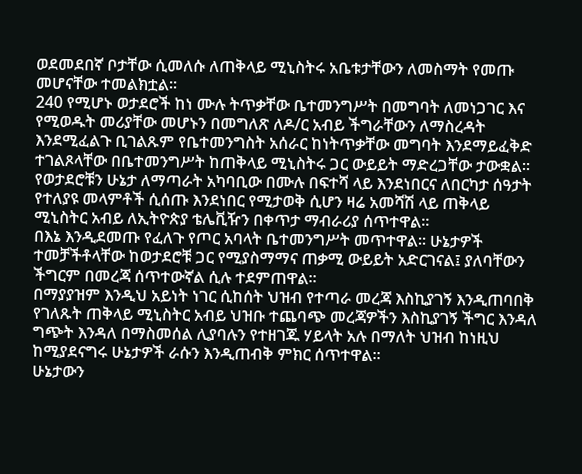ወደመደበኛ ቦታቸው ሲመለሱ ለጠቅላይ ሚኒስትሩ አቤቱታቸውን ለመስማት የመጡ መሆናቸው ተመልክቷል።
240 የሚሆኑ ወታደሮች ከነ ሙሉ ትጥቃቸው ቤተመንግሥት በመግባት ለመነጋገር እና የሚወዱት መሪያቸው መሆኑን በመግለጽ ለዶ/ር አብይ ችግራቸውን ለማስረዳት እንደሚፈልጉ ቢገልጹም የቤተመንግስት አሰራር ከነትጥቃቸው መግባት እንደማይፈቅድ ተገልጾላቸው በቤተመንግሥት ከጠቅላይ ሚኒስትሩ ጋር ውይይት ማድረጋቸው ታውቋል።
የወታደሮቹን ሁኔታ ለማጣራት አካባቢው በሙሉ በፍተሻ ላይ እንደነበርና ለበርካታ ሰዓታት የተለያዩ መላምቶች ሲሰጡ እንደነበር የሚታወቅ ሲሆን ዛሬ አመሻሽ ላይ ጠቅላይ ሚኒስትር አብይ ለኢትዮጵያ ቴሌቪዥን በቀጥታ ማብራሪያ ሰጥተዋል።
በእኔ እንዲደመጡ የፈለጉ የጦር አባላት ቤተመንግሥት መጥተዋል። ሁኔታዎች ተመቻችቶላቸው ከወታደሮቹ ጋር የሚያስማማና ጠቃሚ ውይይት አድርገናል፤ ያለባቸውን ችግርም በመረጃ ሰጥተውኛል ሲሉ ተደምጠዋል።
በማያያዝም እንዲህ አይነት ነገር ሲከሰት ህዝብ የተጣራ መረጃ እስኪያገኝ እንዲጠባበቅ የገለጹት ጠቅላይ ሚኒስትር አብይ ህዝቡ ተጨባጭ መረጃዎችን እስኪያገኝ ችግር እንዳለ ግጭት እንዳለ በማስመሰል ሊያባሉን የተዘገጁ ሃይላት አሉ በማለት ህዝብ ከነዚህ ከሚያደናግሩ ሁኔታዎች ራሱን እንዲጠብቅ ምክር ሰጥተዋል።
ሁኔታውን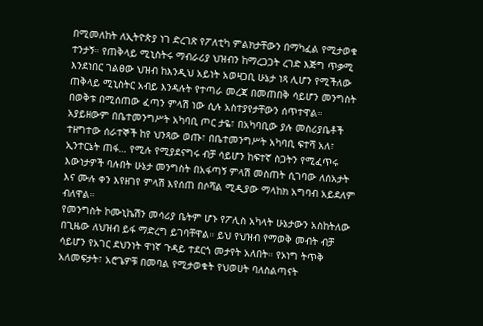በሚመለከት ለኢትዮጵያ ነገ ድረገጽ የፖለቲካ ምልክታቸውን በማካፈል የሚታወቁ ተንታኝ። የጠቅላይ ሚኒስትሩ ማብራሪያ ህዝብን ከማረጋጋት ረገድ እጅግ ጥቃሚ እንደነበር ገልፀው ህዝብ ከእንዲህ አይነት አወዛጋቢ ሁኔታ ነጻ ሊሆን የሚችለው ጠቅላይ ሚኒስትር አብይ እንዳሉት የተጣራ መረጃ በመጠበቅ ሳይሆን መንግስት በወቅቱ በሚሰጠው ፈጣን ምላሽ ነው ሲሉ አስተያየታቸውን ሰጥተዋል።
አያይዘውም በቤተመንግሥት አካባቢ ጦር ታዬ፣ በአካባቢው ያሉ መስሪያቤቶች ተዘግተው ሰራተኞች ከየ ህንጻው ወጡ፣ በቤተመንግሥት አካባቢ ፍተሻ አለ፣ ኢንተርኔት ጠፋ… የሚሉ የሚያደናግሩ ብቻ ሳይሆን ከፍተኛ ስጋትን የሚፈጥሩ እውነታዎች ባሉበት ሁኔታ መንግስት በአፋጣኝ ምላሽ መስጠት ሲገባው ለሰአታት እና ሙሉ ቀን እየዘገየ ምላሽ እየሰጠ በሶሻል ሚዲያው ማላከክ አግባብ አይደለም ብለዋል።
የመንግስት ኮሙኒኬሽን መሳሪያ ቤትም ሆኑ የፖሊስ አካላት ሁኔታውን አስከትለው በጊዜው ለህዝብ ይፋ ማድረግ ይገባቸዋል። ይህ የህዝብ የማወቅ መብት ብቻ ሳይሆን የአገር ደህንነት ዋነኛ ጉዳይ ተደርጎ መታየት አለበት። የኦነግ ትጥቅ አለመፍታት፣ አሮጌዎቹ በመባል የሚታወቁት የህወሀት ባለስልጣናት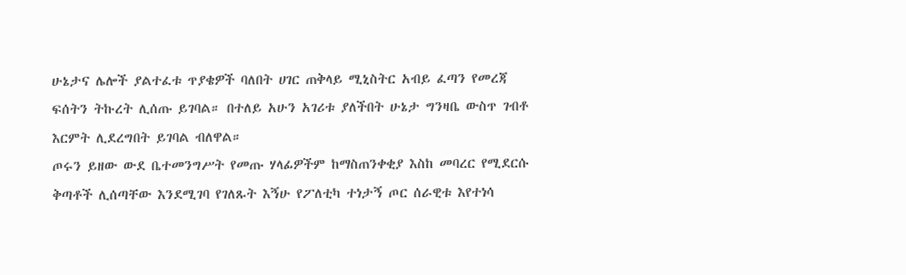ሁኔታና ሌሎች ያልተፈቱ ጥያቄዎች ባለበት ሀገር ጠቅላይ ሚኒስትር አብይ ፈጣን የመረጃ ፍሰትን ትኩረት ሊሰጡ ይገባል። በተለይ አሁን አገሪቱ ያለችበት ሁኔታ ግንዛቤ ውስጥ ገብቶ እርምት ሊደረግበት ይገባል ብለዋል።
ጦሩን ይዘው ውደ ቤተመንግሥት የመጡ ሃላፊዎችም ከማስጠንቀቂያ እስከ መባረር የሚደርሱ ቅጣቶች ሊሰጣቸው እንደሚገባ የገለጹት እኝሁ የፖለቲካ ተነታኝ ጦር ሰራዊቱ እየተነሳ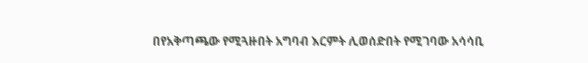በየአቅጣጫው የሚጓዙበት አግባብ እርምት ሊወሰድበት የሚገባው አሳሳቢ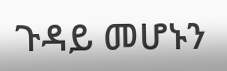ጉዳይ መሆኑን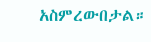አስምረውበታል።